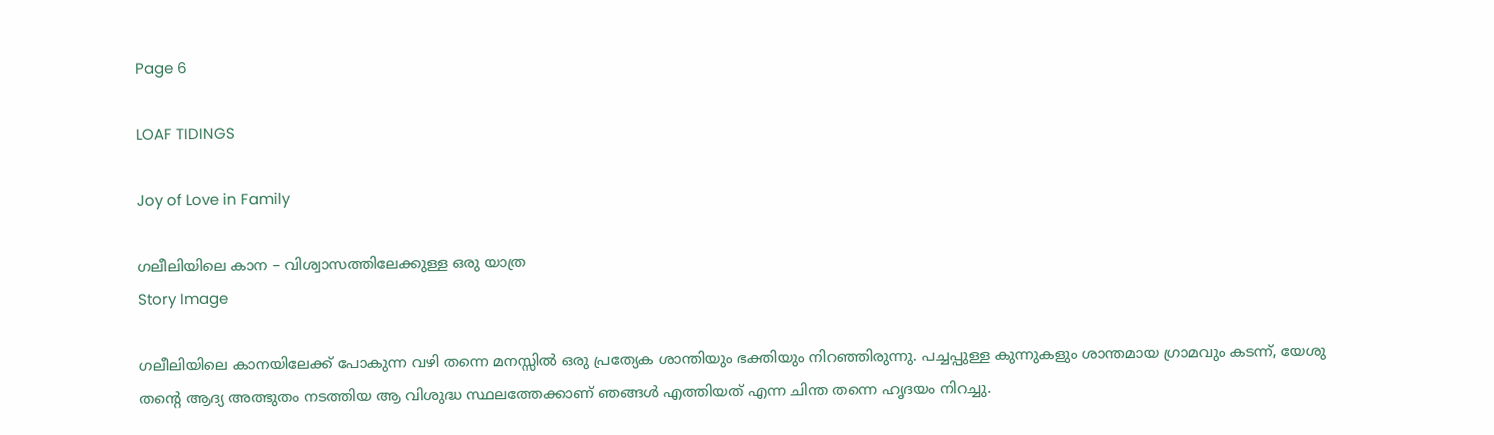Page 6

LOAF TIDINGS

Joy of Love in Family

ഗലീലിയിലെ കാന – വിശ്വാസത്തിലേക്കുള്ള ഒരു യാത്ര
Story Image

ഗലീലിയിലെ കാനയിലേക്ക് പോകുന്ന വഴി തന്നെ മനസ്സിൽ ഒരു പ്രത്യേക ശാന്തിയും ഭക്തിയും നിറഞ്ഞിരുന്നു. പച്ചപ്പുള്ള കുന്നുകളും ശാന്തമായ ഗ്രാമവും കടന്ന്, യേശു തന്റെ ആദ്യ അത്ഭുതം നടത്തിയ ആ വിശുദ്ധ സ്ഥലത്തേക്കാണ് ഞങ്ങൾ എത്തിയത് എന്ന ചിന്ത തന്നെ ഹൃദയം നിറച്ചു.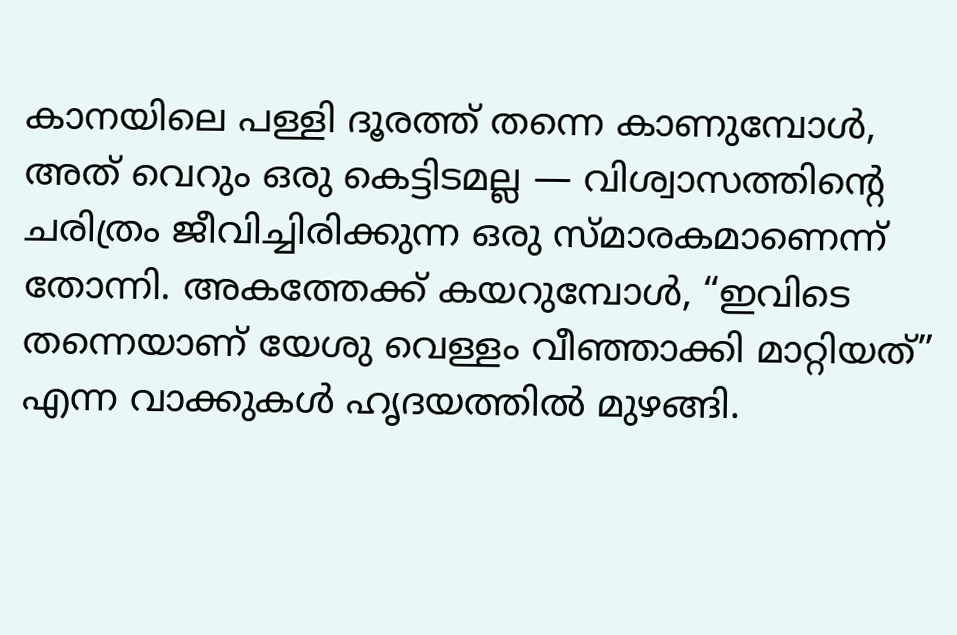കാനയിലെ പള്ളി ദൂരത്ത് തന്നെ കാണുമ്പോൾ, അത് വെറും ഒരു കെട്ടിടമല്ല — വിശ്വാസത്തിന്റെ ചരിത്രം ജീവിച്ചിരിക്കുന്ന ഒരു സ്മാരകമാണെന്ന് തോന്നി. അകത്തേക്ക് കയറുമ്പോൾ, “ഇവിടെ തന്നെയാണ് യേശു വെള്ളം വീഞ്ഞാക്കി മാറ്റിയത്” എന്ന വാക്കുകൾ ഹൃദയത്തിൽ മുഴങ്ങി.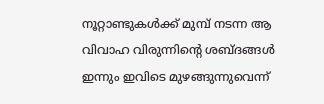നൂറ്റാണ്ടുകൾക്ക് മുമ്പ് നടന്ന ആ വിവാഹ വിരുന്നിന്റെ ശബ്ദങ്ങൾ ഇന്നും ഇവിടെ മുഴങ്ങുന്നുവെന്ന്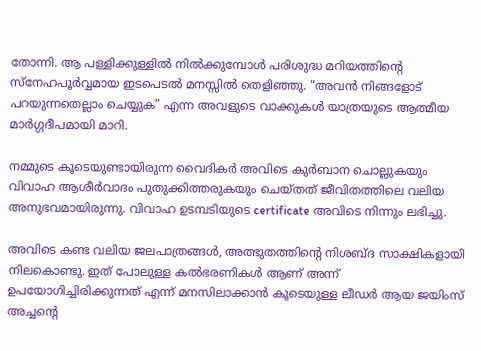തോന്നി. ആ പള്ളിക്കുള്ളിൽ നിൽക്കുമ്പോൾ പരിശുദ്ധ മറിയത്തിന്റെ സ്നേഹപൂർവ്വമായ ഇടപെടൽ മനസ്സിൽ തെളിഞ്ഞു. “അവൻ നിങ്ങളോട് പറയുന്നതെല്ലാം ചെയ്യുക” എന്ന അവളുടെ വാക്കുകൾ യാത്രയുടെ ആത്മീയ മാർഗ്ഗദീപമായി മാറി.

നമ്മുടെ കൂടെയുണ്ടായിരുന്ന വൈദികർ അവിടെ കുർബാന ചൊല്ലുകയും വിവാഹ ആശീർവാദം പുതുക്കിത്തരുകയും ചെയ്തത് ജീവിതത്തിലെ വലിയ അനുഭവമായിരുന്നു. വിവാഹ ഉടമ്പടിയുടെ certificate അവിടെ നിന്നും ലഭിച്ചു.

അവിടെ കണ്ട വലിയ ജലപാത്രങ്ങൾ, അത്ഭുതത്തിന്റെ നിശബ്ദ സാക്ഷികളായി നിലകൊണ്ടു. ഇത് പോലുള്ള കൽഭരണികൾ ആണ് അന്ന് ഉപയോഗിച്ചിരിക്കുന്നത് എന്ന് മനസിലാക്കാൻ കൂടെയുള്ള ലീഡർ ആയ ജയിംസ് അച്ചൻ്റെ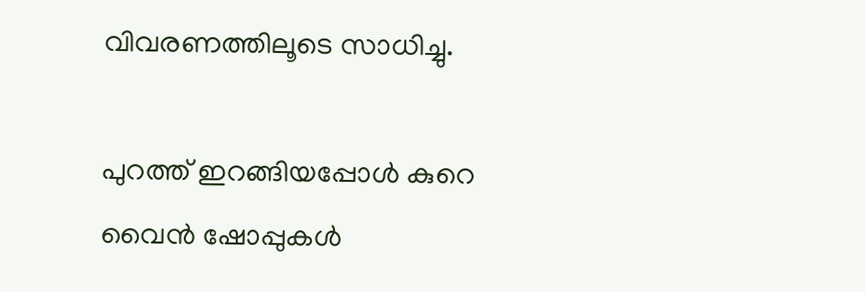വിവരണത്തിലൂടെ സാധിച്ചു.

പുറത്ത് ഇറങ്ങിയപ്പോൾ കുറെ വൈൻ ഷോപ്പുകൾ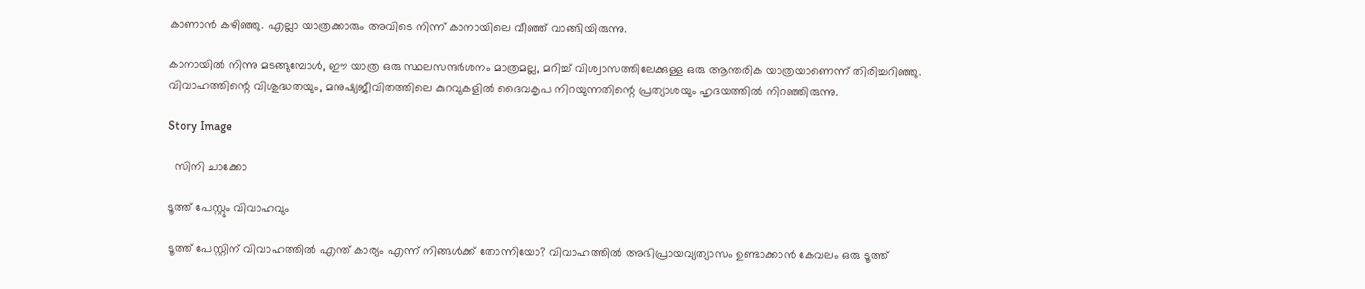കാണാൻ കഴിഞ്ഞു. എല്ലാ യാത്രക്കാരും അവിടെ നിന്ന് കാനായിലെ വീഞ്ഞ് വാങ്ങിയിരുന്നു.

കാനായിൽ നിന്നു മടങ്ങുമ്പോൾ, ഈ യാത്ര ഒരു സ്ഥലസന്ദർശനം മാത്രമല്ല, മറിച്ച് വിശ്വാസത്തിലേക്കുള്ള ഒരു ആന്തരിക യാത്രയാണെന്ന് തിരിച്ചറിഞ്ഞു. വിവാഹത്തിന്റെ വിശുദ്ധതയും, മനുഷ്യജീവിതത്തിലെ കുറവുകളിൽ ദൈവകൃപ നിറയുന്നതിന്റെ പ്രത്യാശയും ഹൃദയത്തിൽ നിറഞ്ഞിരുന്നു.

Story Image

  സിനി ചാക്കോ

ടൂത്ത് പേസ്റ്റും വിവാഹവും

ടൂത്ത് പേസ്റ്റിന് വിവാഹത്തിൽ എന്ത് കാര്യം എന്ന് നിങ്ങൾക്ക് തോന്നിയോ? വിവാഹത്തിൽ അഭിപ്രായവ്യത്യാസം ഉണ്ടാക്കാൻ കേവലം ഒരു ടൂത്ത്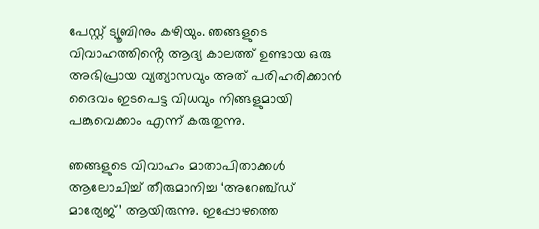പേസ്റ്റ് ട്യൂബിനും കഴിയും. ഞങ്ങളുടെ വിവാഹത്തിൻ്റെ ആദ്യ കാലത്ത് ഉണ്ടായ ഒരു അഭിപ്രായ വ്യത്യാസവും അത് പരിഹരിക്കാൻ ദൈവം ഇടപെട്ട വിധവും നിങ്ങളുമായി പങ്കുവെക്കാം എന്ന് കരുതുന്നു.

ഞങ്ങളുടെ വിവാഹം മാതാപിതാക്കൾ ആലോചിച്ച് തീരുമാനിച്ച ‘അറേഞ്ച്ഡ് മാര്യേജ്’ ആയിരുന്നു. ഇപ്പോഴത്തെ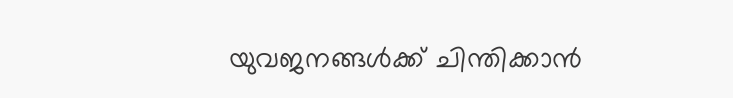യുവജനങ്ങൾക്ക് ചിന്തിക്കാൻ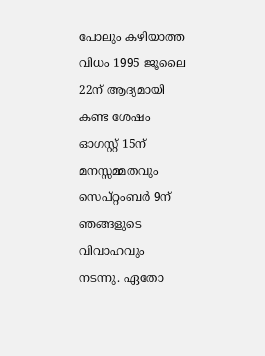പോലും കഴിയാത്ത വിധം 1995 ജൂലൈ 22ന് ആദ്യമായി കണ്ട ശേഷം ഓഗസ്റ്റ് 15ന് മനസ്സമ്മതവും സെപ്റ്റംബർ 9ന് ഞങ്ങളുടെ വിവാഹവും നടന്നു. ഏതോ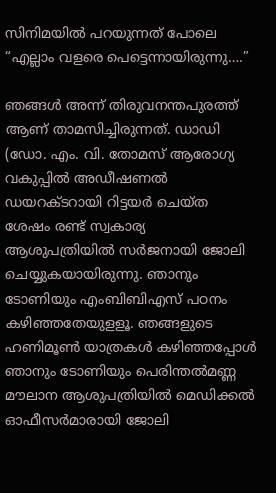സിനിമയിൽ പറയുന്നത് പോലെ “എല്ലാം വളരെ പെട്ടെന്നായിരുന്നു….”

ഞങ്ങൾ അന്ന് തിരുവനന്തപുരത്ത് ആണ് താമസിച്ചിരുന്നത്. ഡാഡി (ഡോ. എം. വി. തോമസ് ആരോഗ്യ വകുപ്പിൽ അഡീഷണൽ ഡയറക്ടറായി റിട്ടയർ ചെയ്ത ശേഷം രണ്ട് സ്വകാര്യ ആശുപത്രിയിൽ സർജനായി ജോലി ചെയ്യുകയായിരുന്നു. ഞാനും ടോണിയും എംബിബിഎസ് പഠനം കഴിഞ്ഞതേയുളളൂ. ഞങ്ങളുടെ ഹണിമൂൺ യാത്രകൾ കഴിഞ്ഞപ്പോൾ ഞാനും ടോണിയും പെരിന്തൽമണ്ണ മൗലാന ആശുപത്രിയിൽ മെഡിക്കൽ ഓഫീസർമാരായി ജോലി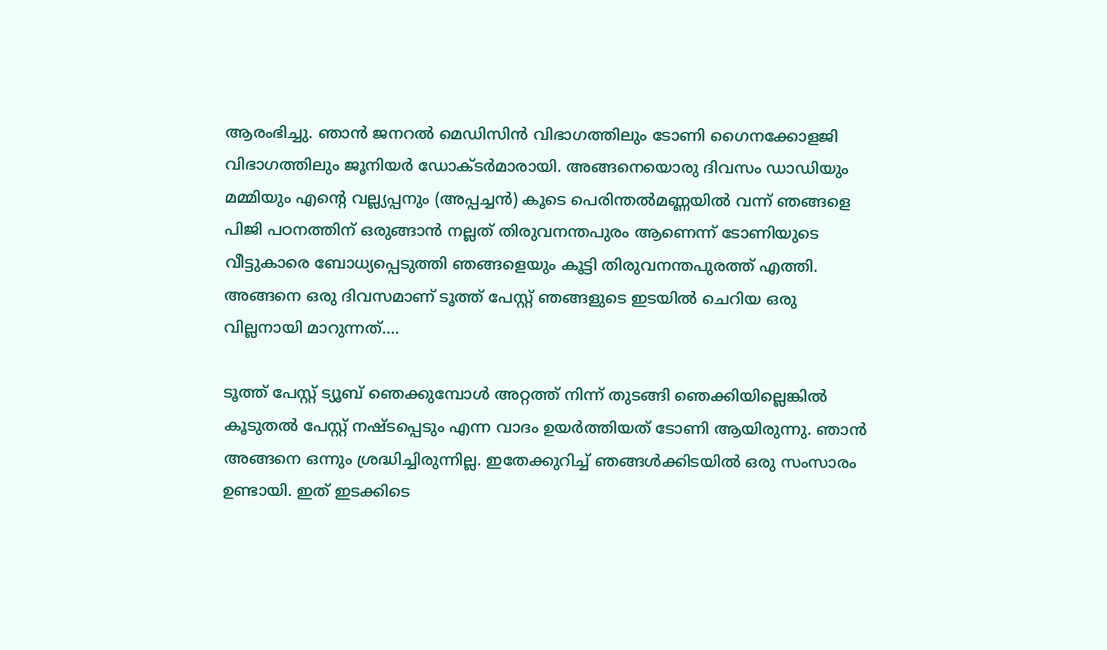ആരംഭിച്ചു. ഞാൻ ജനറൽ മെഡിസിൻ വിഭാഗത്തിലും ടോണി ഗൈനക്കോളജി വിഭാഗത്തിലും ജൂനിയർ ഡോക്ടർമാരായി. അങ്ങനെയൊരു ദിവസം ഡാഡിയും മമ്മിയും എന്റെ വല്ല്യപ്പനും (അപ്പച്ചൻ) കൂടെ പെരിന്തൽമണ്ണയിൽ വന്ന് ഞങ്ങളെ പിജി പഠനത്തിന് ഒരുങ്ങാൻ നല്ലത് തിരുവനന്തപുരം ആണെന്ന് ടോണിയുടെ വീട്ടുകാരെ ബോധ്യപ്പെടുത്തി ഞങ്ങളെയും കൂട്ടി തിരുവനന്തപുരത്ത് എത്തി. അങ്ങനെ ഒരു ദിവസമാണ് ടൂത്ത് പേസ്റ്റ് ഞങ്ങളുടെ ഇടയിൽ ചെറിയ ഒരു വില്ലനായി മാറുന്നത്….

ടൂത്ത് പേസ്റ്റ് ട്യൂബ് ഞെക്കുമ്പോൾ അറ്റത്ത് നിന്ന് തുടങ്ങി ഞെക്കിയില്ലെങ്കിൽ കൂടുതൽ പേസ്റ്റ് നഷ്ടപ്പെടും എന്ന വാദം ഉയർത്തിയത് ടോണി ആയിരുന്നു. ഞാൻ അങ്ങനെ ഒന്നും ശ്രദ്ധിച്ചിരുന്നില്ല. ഇതേക്കുറിച്ച് ഞങ്ങൾക്കിടയിൽ ഒരു സംസാരം ഉണ്ടായി. ഇത് ഇടക്കിടെ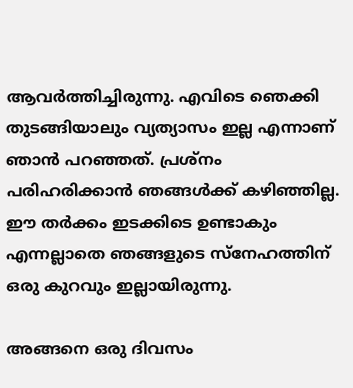ആവർത്തിച്ചിരുന്നു. എവിടെ ഞെക്കി തുടങ്ങിയാലും വ്യത്യാസം ഇല്ല എന്നാണ് ഞാൻ പറഞ്ഞത്. പ്രശ്നം പരിഹരിക്കാൻ ഞങ്ങൾക്ക് കഴിഞ്ഞില്ല. ഈ തർക്കം ഇടക്കിടെ ഉണ്ടാകും എന്നല്ലാതെ ഞങ്ങളുടെ സ്നേഹത്തിന് ഒരു കുറവും ഇല്ലായിരുന്നു.

അങ്ങനെ ഒരു ദിവസം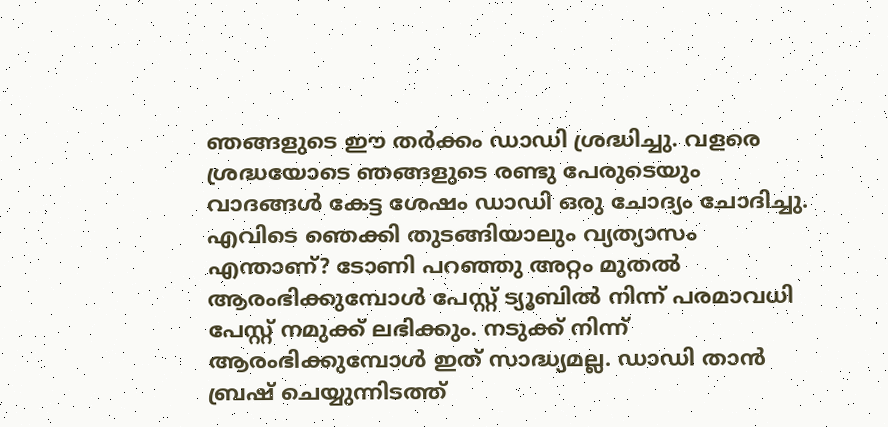ഞങ്ങളുടെ ഈ തർക്കം ഡാഡി ശ്രദ്ധിച്ചു. വളരെ ശ്രദ്ധയോടെ ഞങ്ങളുടെ രണ്ടു പേരുടെയും വാദങ്ങൾ കേട്ട ശേഷം ഡാഡി ഒരു ചോദ്യം ചോദിച്ചു. എവിടെ ഞെക്കി തുടങ്ങിയാലും വ്യത്യാസം എന്താണ്? ടോണി പറഞ്ഞു അറ്റം മുതൽ ആരംഭിക്കുമ്പോൾ പേസ്റ്റ് ട്യൂബിൽ നിന്ന് പരമാവധി പേസ്റ്റ് നമുക്ക് ലഭിക്കും. നടുക്ക് നിന്ന് ആരംഭിക്കുമ്പോൾ ഇത് സാദ്ധ്യമല്ല. ഡാഡി താൻ ബ്രഷ് ചെയ്യുന്നിടത്ത്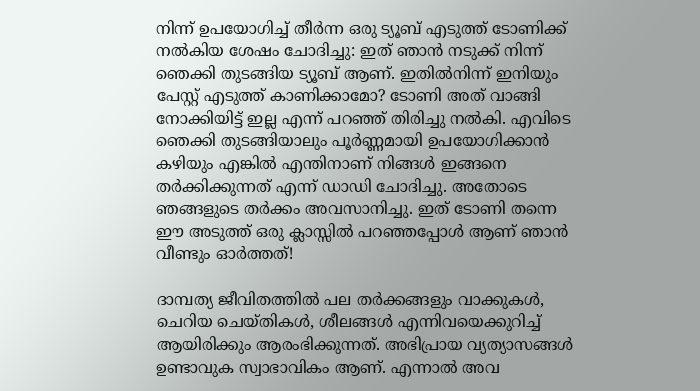നിന്ന് ഉപയോഗിച്ച് തീർന്ന ഒരു ട്യൂബ് എടുത്ത് ടോണിക്ക് നൽകിയ ശേഷം ചോദിച്ചു: ഇത് ഞാൻ നടുക്ക് നിന്ന് ഞെക്കി തുടങ്ങിയ ട്യൂബ് ആണ്. ഇതിൽനിന്ന് ഇനിയും പേസ്റ്റ് എടുത്ത് കാണിക്കാമോ? ടോണി അത് വാങ്ങി നോക്കിയിട്ട് ഇല്ല എന്ന് പറഞ്ഞ് തിരിച്ചു നൽകി. എവിടെ ഞെക്കി തുടങ്ങിയാലും പൂർണ്ണമായി ഉപയോഗിക്കാൻ കഴിയും എങ്കിൽ എന്തിനാണ് നിങ്ങൾ ഇങ്ങനെ തർക്കിക്കുന്നത് എന്ന് ഡാഡി ചോദിച്ചു. അതോടെ ഞങ്ങളുടെ തർക്കം അവസാനിച്ചു. ഇത് ടോണി തന്നെ ഈ അടുത്ത് ഒരു ക്ലാസ്സിൽ പറഞ്ഞപ്പോൾ ആണ് ഞാൻ വീണ്ടും ഓർത്തത്!

ദാമ്പത്യ ജീവിതത്തിൽ പല തർക്കങ്ങളും വാക്കുകൾ, ചെറിയ ചെയ്തികൾ, ശീലങ്ങൾ എന്നിവയെക്കുറിച്ച് ആയിരിക്കും ആരംഭിക്കുന്നത്. അഭിപ്രായ വ്യത്യാസങ്ങൾ ഉണ്ടാവുക സ്വാഭാവികം ആണ്. എന്നാൽ അവ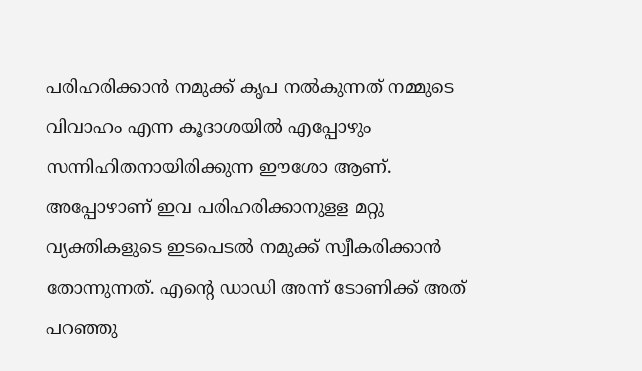പരിഹരിക്കാൻ നമുക്ക് കൃപ നൽകുന്നത് നമ്മുടെ വിവാഹം എന്ന കൂദാശയിൽ എപ്പോഴും സന്നിഹിതനായിരിക്കുന്ന ഈശോ ആണ്. അപ്പോഴാണ് ഇവ പരിഹരിക്കാനുളള മറ്റു വ്യക്തികളുടെ ഇടപെടൽ നമുക്ക് സ്വീകരിക്കാൻ തോന്നുന്നത്. എന്റെ ഡാഡി അന്ന് ടോണിക്ക് അത് പറഞ്ഞു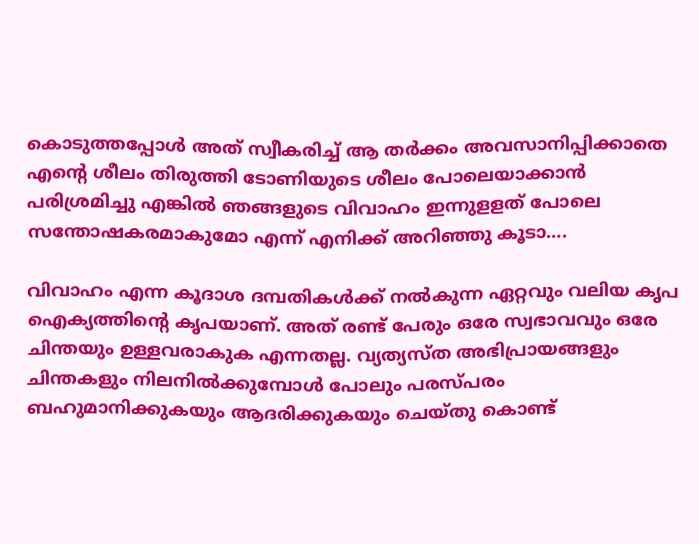കൊടുത്തപ്പോൾ അത് സ്വീകരിച്ച് ആ തർക്കം അവസാനിപ്പിക്കാതെ എന്റെ ശീലം തിരുത്തി ടോണിയുടെ ശീലം പോലെയാക്കാൻ പരിശ്രമിച്ചു എങ്കിൽ ഞങ്ങളുടെ വിവാഹം ഇന്നുളളത് പോലെ സന്തോഷകരമാകുമോ എന്ന് എനിക്ക് അറിഞ്ഞു കൂടാ….

വിവാഹം എന്ന കൂദാശ ദമ്പതികൾക്ക് നൽകുന്ന ഏറ്റവും വലിയ കൃപ ഐക്യത്തിൻ്റെ കൃപയാണ്. അത് രണ്ട് പേരും ഒരേ സ്വഭാവവും ഒരേ ചിന്തയും ഉള്ളവരാകുക എന്നതല്ല. വ്യത്യസ്ത അഭിപ്രായങ്ങളും ചിന്തകളും നിലനിൽക്കുമ്പോൾ പോലും പരസ്പരം ബഹുമാനിക്കുകയും ആദരിക്കുകയും ചെയ്തു കൊണ്ട്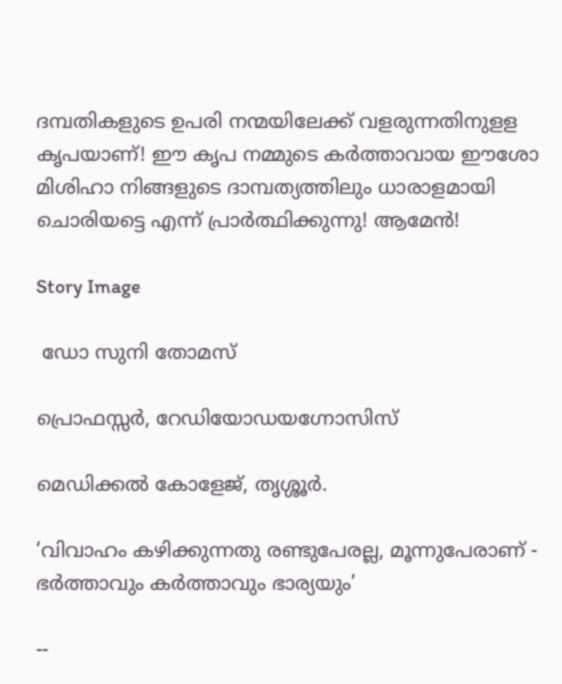ദമ്പതികളുടെ ഉപരി നന്മയിലേക്ക് വളരുന്നതിനുളള കൃപയാണ്! ഈ കൃപ നമ്മുടെ കർത്താവായ ഈശോ മിശിഹാ നിങ്ങളുടെ ദാമ്പത്യത്തിലും ധാരാളമായി ചൊരിയട്ടെ എന്ന് പ്രാർത്ഥിക്കുന്നു! ആമേൻ!

Story Image

 ഡോ സുനി തോമസ്

പ്രൊഫസ്സർ, റേഡിയോഡയഗ്നോസിസ്

മെഡിക്കൽ കോളേജ്, തൃശ്ശൂർ.

‘വിവാഹം കഴിക്കുന്നതു രണ്ടുപേരല്ല, മൂന്നുപേരാണ് - ഭർത്താവും കർത്താവും ഭാര്യയും’

--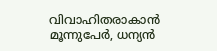വിവാഹിതരാകാൻ മൂന്നുപേർ, ധന്യൻ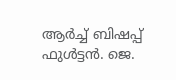ആർച്ച് ബിഷപ്പ് ഫുൾട്ടൻ. ജെ.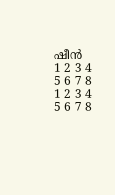ഷീൻ
1 2 3 4
5 6 7 8
1 2 3 4
5 6 7 8